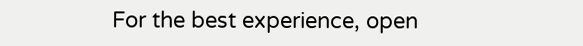For the best experience, open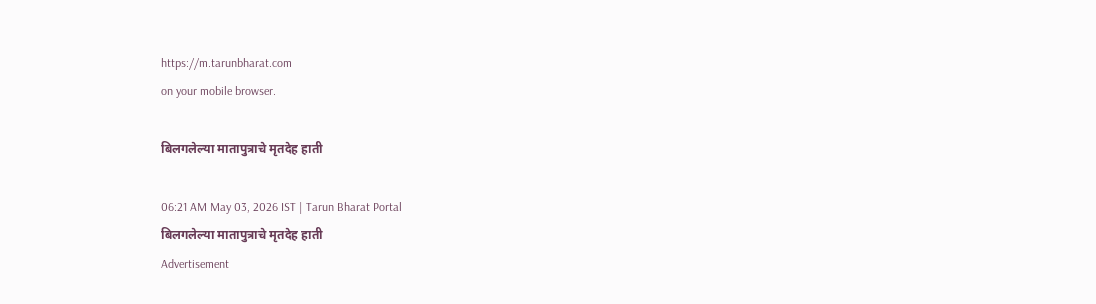https://m.tarunbharat.com
on your mobile browser.

बिलगलेल्या मातापुत्राचे मृतदेह हाती

06:21 AM May 03, 2026 IST | Tarun Bharat Portal
बिलगलेल्या मातापुत्राचे मृतदेह हाती
Advertisement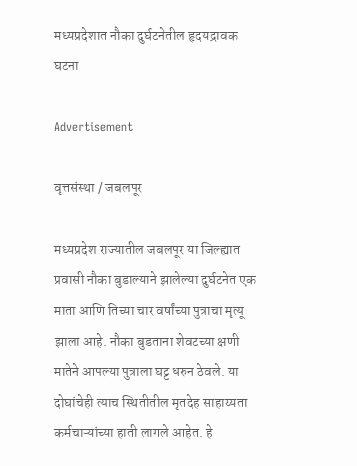मध्यप्रदेशात नौका दुर्घटनेतील हृदयद्रावक घटना

Advertisement

वृत्तसंस्था / जबलपूर

मध्यप्रदेश राज्यातील जबलपूर या जिल्ह्यात प्रवासी नौका बुडाल्याने झालेल्या दुर्घटनेत एक माता आणि तिच्या चार वर्षांच्या पुत्राचा मृत्यू झाला आहे. नौका बुडताना शेवटच्या क्षणी मातेने आपल्या पुत्राला घट्ट धरुन ठेवले. या दोघांचेही त्याच स्थितीतील मृतदेह साहाय्यता कर्मचाऱ्यांच्या हाती लागले आहेत. हे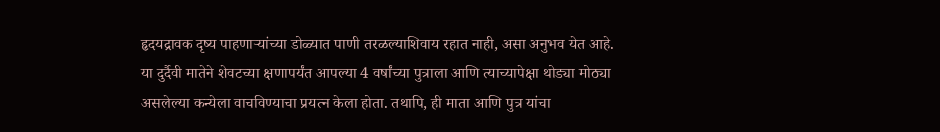हृदयद्रावक दृष्य पाहणाऱ्यांच्या डोळ्यात पाणी तरळल्याशिवाय रहात नाही, असा अनुभव येत आहे. या दुर्दैवी मातेने शेवटच्या क्षणापर्यंत आपल्या 4 वर्षांच्या पुत्राला आणि त्याच्यापेक्षा थोड्या मोठ्या असलेल्या कन्येला वाचविण्याचा प्रयत्न केला होता. तथापि, ही माता आणि पुत्र यांचा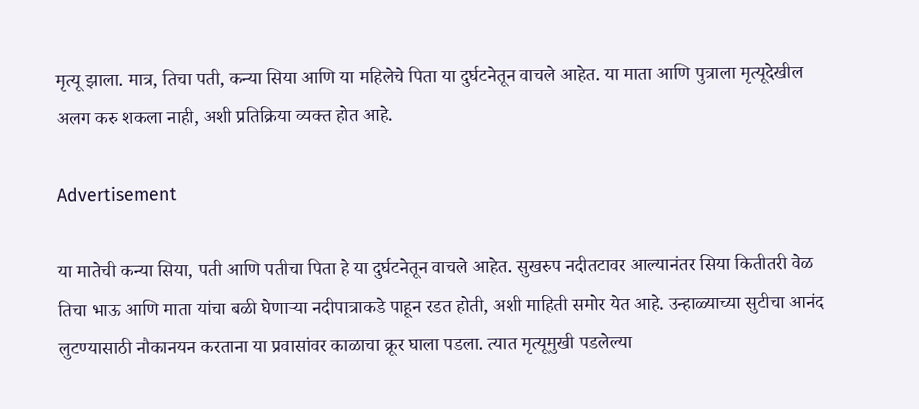मृत्यू झाला. मात्र, तिचा पती, कन्या सिया आणि या महिलेचे पिता या दुर्घटनेतून वाचले आहेत. या माता आणि पुत्राला मृत्यूदेखील अलग करु शकला नाही, अशी प्रतिक्रिया व्यक्त होत आहे.

Advertisement

या मातेची कन्या सिया, पती आणि पतीचा पिता हे या दुर्घटनेतून वाचले आहेत. सुखरुप नदीतटावर आल्यानंतर सिया कितीतरी वेळ तिचा भाऊ आणि माता यांचा बळी घेणाऱ्या नदीपात्राकडे पाहून रडत होती, अशी माहिती समोर येत आहे. उन्हाळ्याच्या सुटीचा आनंद लुटण्यासाठी नौकानयन करताना या प्रवासांवर काळाचा क्रूर घाला पडला. त्यात मृत्यूमुखी पडलेल्या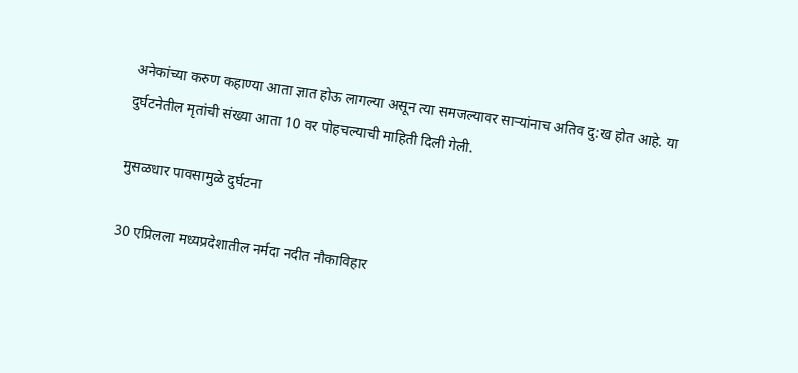अनेकांच्या करुण कहाण्या आता ज्ञात होऊ लागल्या असून त्या समजल्यावर साऱ्यांनाच अतिव दु:ख होत आहे. या दुर्घटनेतील मृतांची संख्या आता 10 वर पोहचल्याची माहिती दिली गेली.

मुसळधार पावसामुळे दुर्घटना

30 एप्रिलला मध्यप्रदेशातील नर्मदा नदीत नौकाविहार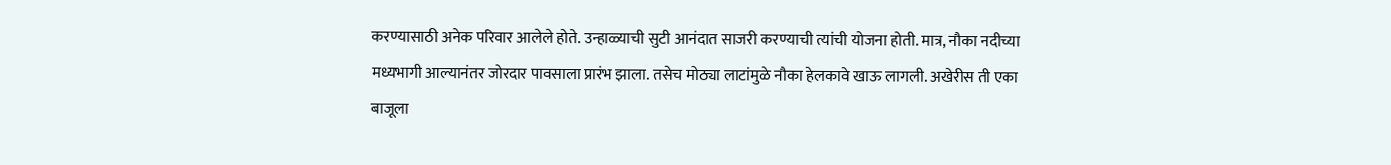करण्यासाठी अनेक परिवार आलेले होते. उन्हाळ्याची सुटी आनंदात साजरी करण्याची त्यांची योजना होती. मात्र, नौका नदीच्या मध्यभागी आल्यानंतर जोरदार पावसाला प्रारंभ झाला. तसेच मोठ्या लाटांमुळे नौका हेलकावे खाऊ लागली. अखेरीस ती एका बाजूला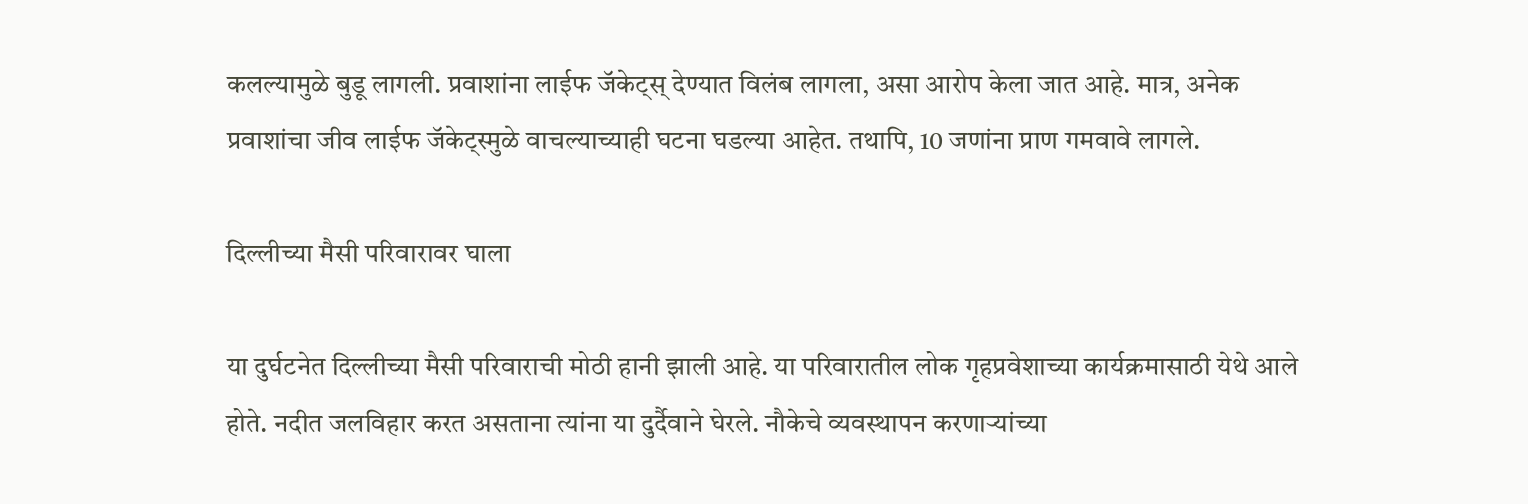कलल्यामुळे बुडू लागली. प्रवाशांना लाईफ जॅकेट्स् देण्यात विलंब लागला, असा आरोप केला जात आहे. मात्र, अनेक प्रवाशांचा जीव लाईफ जॅकेट्स्मुळे वाचल्याच्याही घटना घडल्या आहेत. तथापि, 10 जणांना प्राण गमवावे लागले.

दिल्लीच्या मैसी परिवारावर घाला

या दुर्घटनेत दिल्लीच्या मैसी परिवाराची मोठी हानी झाली आहे. या परिवारातील लोक गृहप्रवेशाच्या कार्यक्रमासाठी येथे आले होते. नदीत जलविहार करत असताना त्यांना या दुर्दैवाने घेरले. नौकेचे व्यवस्थापन करणाऱ्यांच्या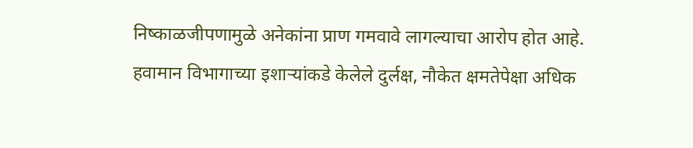निष्काळजीपणामुळे अनेकांना प्राण गमवावे लागल्याचा आरोप होत आहे. हवामान विभागाच्या इशाऱ्यांकडे केलेले दुर्लक्ष, नौकेत क्षमतेपेक्षा अधिक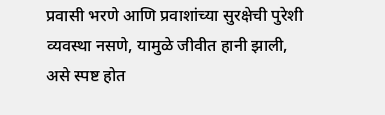प्रवासी भरणे आणि प्रवाशांच्या सुरक्षेची पुरेशी व्यवस्था नसणे, यामुळे जीवीत हानी झाली, असे स्पष्ट होत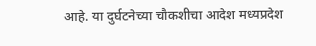आहे. या दुर्घटनेच्या चौकशीचा आदेश मध्यप्रदेश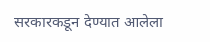सरकारकडून देण्यात आलेला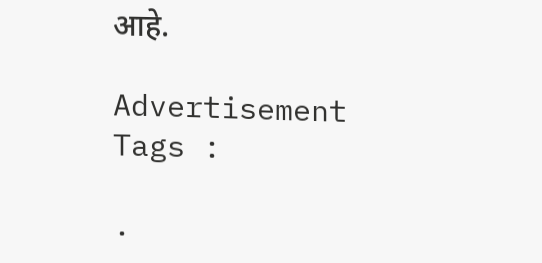आहे.

Advertisement
Tags :

.